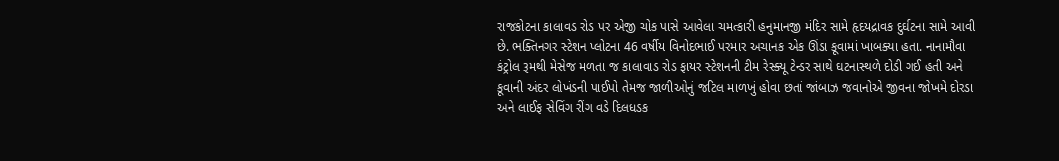રાજકોટના કાલાવડ રોડ પર એજી ચોક પાસે આવેલા ચમત્કારી હનુમાનજી મંદિર સામે હૃદયદ્રાવક દુર્ઘટના સામે આવી છે. ભક્તિનગર સ્ટેશન પ્લોટના 46 વર્ષીય વિનોદભાઈ પરમાર અચાનક એક ઊંડા કૂવામાં ખાબક્યા હતા. નાનામૌવા કંટ્રોલ રૂમથી મેસેજ મળતા જ કાલાવાડ રોડ ફાયર સ્ટેશનની ટીમ રેસ્ક્યૂ ટેન્ડર સાથે ઘટનાસ્થળે દોડી ગઈ હતી અને કૂવાની અંદર લોખંડની પાઈપો તેમજ જાળીઓનું જટિલ માળખું હોવા છતાં જાંબાઝ જવાનોએ જીવના જોખમે દોરડા અને લાઈફ સેવિંગ રીંગ વડે દિલધડક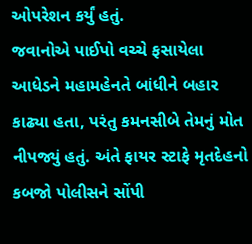ઓપરેશન કર્યું હતું.
જવાનોએ પાઈપો વચ્ચે ફસાયેલા આધેડને મહામહેનતે બાંધીને બહાર કાઢ્યા હતા, પરંતુ કમનસીબે તેમનું મોત નીપજ્યું હતું. અંતે ફાયર સ્ટાફે મૃતદેહનો કબજો પોલીસને સોંપી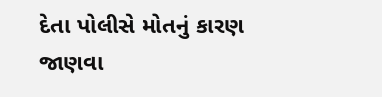દેતા પોલીસે મોતનું કારણ જાણવા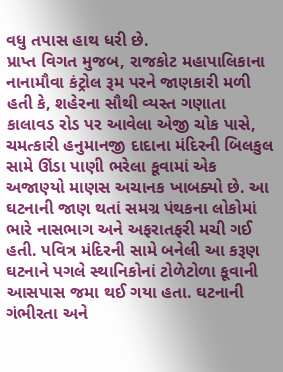વધુ તપાસ હાથ ધરી છે.
પ્રાપ્ત વિગત મુજબ, રાજકોટ મહાપાલિકાના નાનામૌવા કંટ્રોલ રૂમ પરને જાણકારી મળી હતી કે, શહેરના સૌથી વ્યસ્ત ગણાતા કાલાવડ રોડ પર આવેલા એજી ચોક પાસે, ચમત્કારી હનુમાનજી દાદાના મંદિરની બિલકુલ સામે ઊંડા પાણી ભરેલા કૂવામાં એક અજાણ્યો માણસ અચાનક ખાબક્યો છે. આ ઘટનાની જાણ થતાં સમગ્ર પંથકના લોકોમાં ભારે નાસભાગ અને અફરાતફરી મચી ગઈ હતી. પવિત્ર મંદિરની સામે બનેલી આ કરૂણ ઘટનાને પગલે સ્થાનિકોનાં ટોળેટોળા કૂવાની આસપાસ જમા થઈ ગયા હતા. ઘટનાની ગંભીરતા અને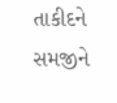તાકીદને સમજીને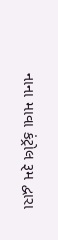નાના માવા કંટ્રોલ રૂમ દ્વારા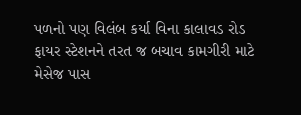પળનો પણ વિલંબ કર્યા વિના કાલાવડ રોડ ફાયર સ્ટેશનને તરત જ બચાવ કામગીરી માટે મેસેજ પાસ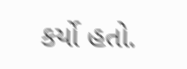કર્યો હતો.